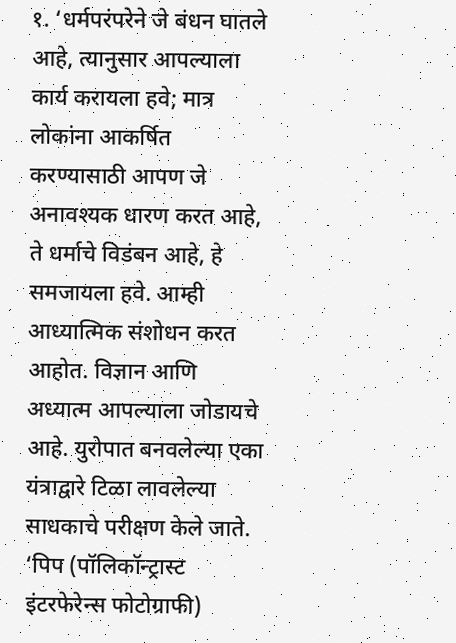१. ‘धर्मपरंपरेने जे बंधन घातले आहे, त्यानुसार आपल्याला कार्य करायला हवे; मात्र लोकांना आकर्षित करण्यासाठी आपण जे अनावश्यक धारण करत आहे, ते धर्माचे विडंबन आहे, हे समजायला हवे. आम्ही आध्यात्मिक संशोधन करत आहोत. विज्ञान आणि अध्यात्म आपल्याला जोडायचे आहे. युरोपात बनवलेल्या एका यंत्राद्वारे टिळा लावलेल्या साधकाचे परीक्षण केले जाते. ‘पिप (पॉलिकॉन्ट्रास्ट इंटरफेरेन्स फोटोग्राफी)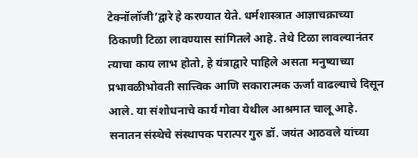टेक्नॉलॉजी’द्वारे हे करण्यात येते. धर्मशास्त्रात आज्ञाचक्राच्या ठिकाणी टिळा लावण्यास सांगितले आहे. तेथे टिळा लावल्यानंतर त्याचा काय लाभ होतो, हे यंत्राद्वारे पाहिले असता मनुष्याच्या प्रभावळीभोवती सात्त्विक आणि सकारात्मक ऊर्जा वाढल्याचे दिसून आले. या संशोधनाचे कार्य गोवा येथील आश्रमात चालू आहे. सनातन संस्थेचे संस्थापक परात्पर गुरु डॉ. जयंत आठवले यांच्या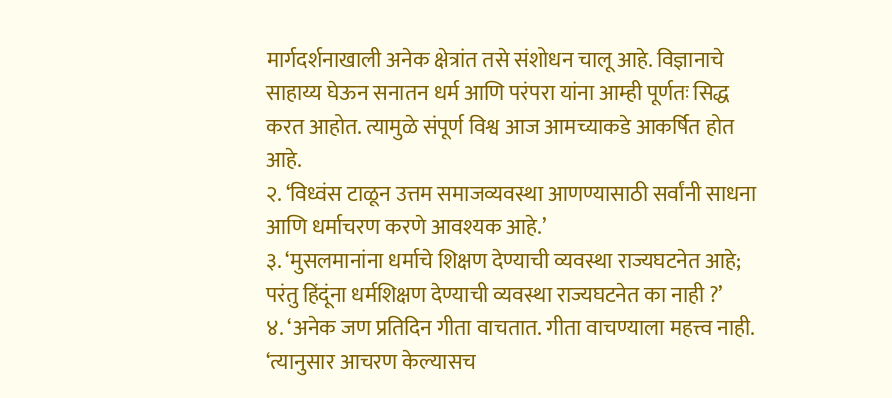मार्गदर्शनाखाली अनेक क्षेत्रांत तसे संशोधन चालू आहे. विज्ञानाचे साहाय्य घेऊन सनातन धर्म आणि परंपरा यांना आम्ही पूर्णतः सिद्ध करत आहोत. त्यामुळे संपूर्ण विश्व आज आमच्याकडे आकर्षित होत आहे.
२. ‘विध्वंस टाळून उत्तम समाजव्यवस्था आणण्यासाठी सर्वांनी साधना आणि धर्माचरण करणे आवश्यक आहे.’
३. ‘मुसलमानांना धर्माचे शिक्षण देण्याची व्यवस्था राज्यघटनेत आहे; परंतु हिंदूंना धर्मशिक्षण देण्याची व्यवस्था राज्यघटनेत का नाही ?’
४. ‘अनेक जण प्रतिदिन गीता वाचतात. गीता वाचण्याला महत्त्व नाही. ‘त्यानुसार आचरण केल्यासच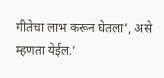गीतेचा लाभ करून घेतला’, असे म्हणता येईल.’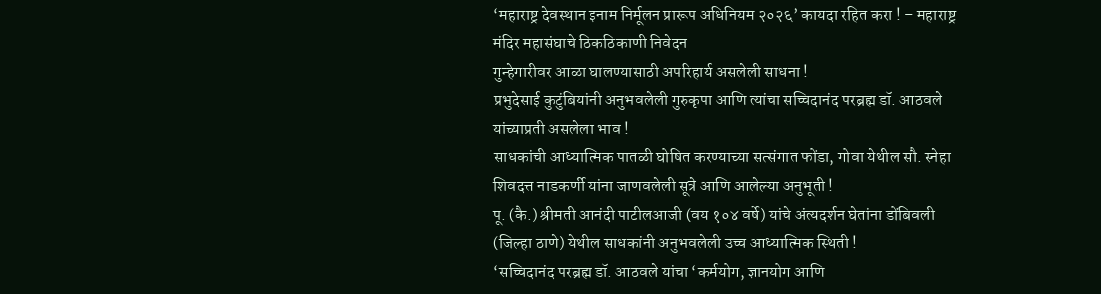‘महाराष्ट्र देवस्थान इनाम निर्मूलन प्रारूप अधिनियम २०२६’ कायदा रहित करा ! – महाराष्ट्र मंदिर महासंघाचे ठिकठिकाणी निवेदन
गुन्हेगारीवर आळा घालण्यासाठी अपरिहार्य असलेली साधना !
प्रभुदेसाई कुटुंबियांनी अनुभवलेली गुरुकृपा आणि त्यांचा सच्चिदानंद परब्रह्म डॉ. आठवले यांच्याप्रती असलेला भाव !
साधकांची आध्यात्मिक पातळी घोषित करण्याच्या सत्संगात फोंडा, गोवा येथील सौ. स्नेहा शिवदत्त नाडकर्णी यांना जाणवलेली सूत्रे आणि आलेल्या अनुभूती !
पू. (कै.) श्रीमती आनंदी पाटीलआजी (वय १०४ वर्षे) यांचे अंत्यदर्शन घेतांना डोंबिवली (जिल्हा ठाणे) येथील साधकांनी अनुभवलेली उच्च आध्यात्मिक स्थिती !
‘सच्चिदानंद परब्रह्म डॉ. आठवले यांचा ‘कर्मयोग, ज्ञानयोग आणि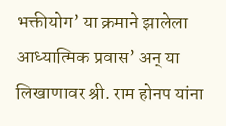भक्तीयोग’ या क्रमाने झालेला आध्यात्मिक प्रवास’ अन् या लिखाणावर श्री. राम होनप यांना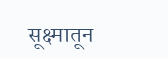सूक्ष्मातून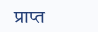प्राप्त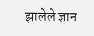झालेले ज्ञान